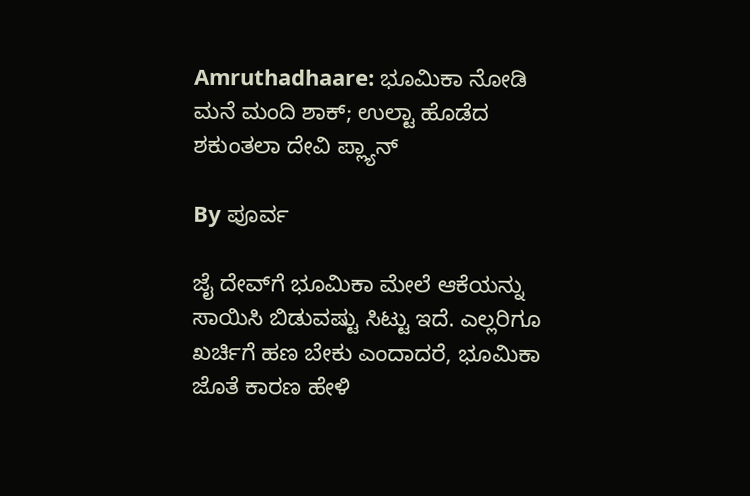Amruthadhaare: ಭೂಮಿಕಾ ನೋಡಿ ಮನೆ ಮಂದಿ ಶಾಕ್; ಉಲ್ಟಾ ಹೊಡೆದ ಶಕುಂತಲಾ ದೇವಿ ಪ್ಲ್ಯಾನ್

By ಪೂರ್ವ

ಜೈ ದೇವ್‌ಗೆ ಭೂಮಿಕಾ ಮೇಲೆ ಆಕೆಯನ್ನು ಸಾಯಿಸಿ ಬಿಡುವಷ್ಟು ಸಿಟ್ಟು ಇದೆ. ಎಲ್ಲರಿಗೂ ಖರ್ಚಿಗೆ ಹಣ ಬೇಕು ಎಂದಾದರೆ, ಭೂಮಿಕಾ ಜೊತೆ ಕಾರಣ ಹೇಳಿ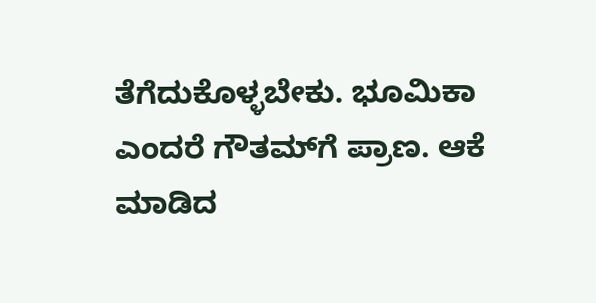ತೆಗೆದುಕೊಳ್ಳಬೇಕು. ಭೂಮಿಕಾ ಎಂದರೆ ಗೌತಮ್‌ಗೆ ಪ್ರಾಣ. ಆಕೆ ಮಾಡಿದ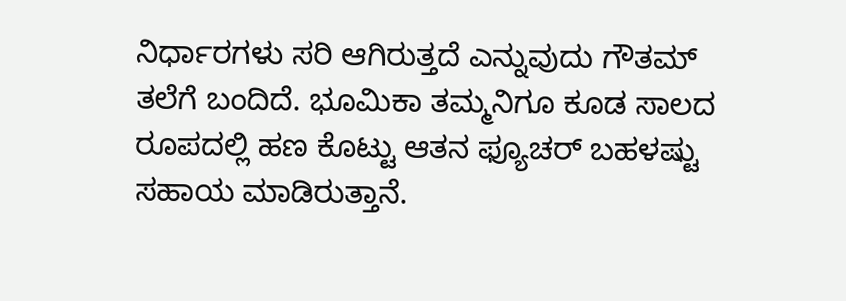ನಿರ್ಧಾರಗಳು ಸರಿ ಆಗಿರುತ್ತದೆ ಎನ್ನುವುದು ಗೌತಮ್ ತಲೆಗೆ ಬಂದಿದೆ. ಭೂಮಿಕಾ ತಮ್ಮನಿಗೂ ಕೂಡ ಸಾಲದ ರೂಪದಲ್ಲಿ ಹಣ ಕೊಟ್ಟು ಆತನ ಫ್ಯೂಚರ್‌ ಬಹಳಷ್ಟು ಸಹಾಯ ಮಾಡಿರುತ್ತಾನೆ.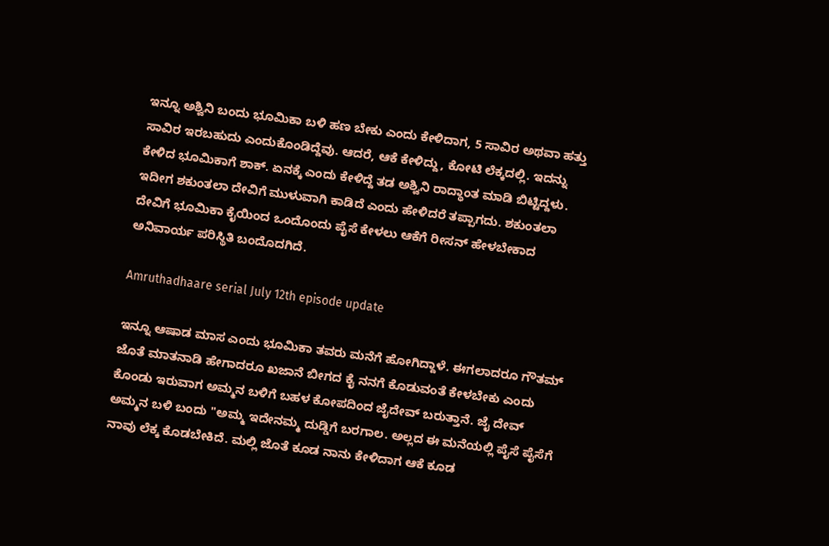ಇನ್ನೂ ಅಶ್ವಿನಿ ಬಂದು ಭೂಮಿಕಾ ಬಳಿ ಹಣ ಬೇಕು ಎಂದು ಕೇಳಿದಾಗ, 5 ಸಾವಿರ ಅಥವಾ ಹತ್ತು ಸಾವಿರ ಇರಬಹುದು ಎಂದುಕೊಂಡಿದ್ದೆವು. ಆದರೆ, ಆಕೆ ಕೇಳಿದ್ದು, ಕೋಟಿ ಲೆಕ್ಕದಲ್ಲಿ. ಇದನ್ನು ಕೇಳಿದ ಭೂಮಿಕಾಗೆ ಶಾಕ್. ಏನಕ್ಕೆ ಎಂದು ಕೇಳಿದ್ದೆ ತಡ ಅಶ್ವಿನಿ ರಾದ್ಧಾಂತ ಮಾಡಿ ಬಿಟ್ಟಿದ್ದಳು. ಇದೀಗ ಶಕುಂತಲಾ ದೇವಿಗೆ ಮುಳುವಾಗಿ ಕಾಡಿದೆ ಎಂದು ಹೇಳಿದರೆ ತಪ್ಪಾಗದು. ಶಕುಂತಲಾ ದೇವಿಗೆ ಭೂಮಿಕಾ ಕೈಯಿಂದ ಒಂದೊಂದು ಪೈಸೆ ಕೇಳಲು ಆಕೆಗೆ ರೀಸನ್ ಹೇಳಬೇಕಾದ ಅನಿವಾರ್ಯ ಪರಿಸ್ಥಿತಿ ಬಂದೊದಗಿದೆ.

Amruthadhaare serial July 12th episode update

ಇನ್ನೂ ಆಷಾಡ ಮಾಸ ಎಂದು ಭೂಮಿಕಾ ತವರು ಮನೆಗೆ ಹೋಗಿದ್ದಾಳೆ. ಈಗಲಾದರೂ ಗೌತಮ್ ಜೊತೆ ಮಾತನಾಡಿ ಹೇಗಾದರೂ ಖಜಾನೆ ಬೀಗದ ಕೈ ನನಗೆ ಕೊಡುವಂತೆ ಕೇಳಬೇಕು ಎಂದು ಕೊಂಡು ಇರುವಾಗ ಅಮ್ಮನ ಬಳಿಗೆ ಬಹಳ ಕೋಪದಿಂದ ಜೈದೇವ್ ಬರುತ್ತಾನೆ. ಜೈ ದೇವ್ ಅಮ್ಮನ ಬಳಿ ಬಂದು "ಅಮ್ಮ ಇದೇನಮ್ಮ ದುಡ್ಡಿಗೆ ಬರಗಾಲ. ಅಲ್ಲದ ಈ ಮನೆಯಲ್ಲಿ ಪೈಸೆ ಪೈಸೆಗೆ ನಾವು ಲೆಕ್ಕ ಕೊಡಬೇಕಿದೆ. ಮಲ್ಲಿ ಜೊತೆ ಕೂಡ ನಾನು ಕೇಳಿದಾಗ ಆಕೆ ಕೂಡ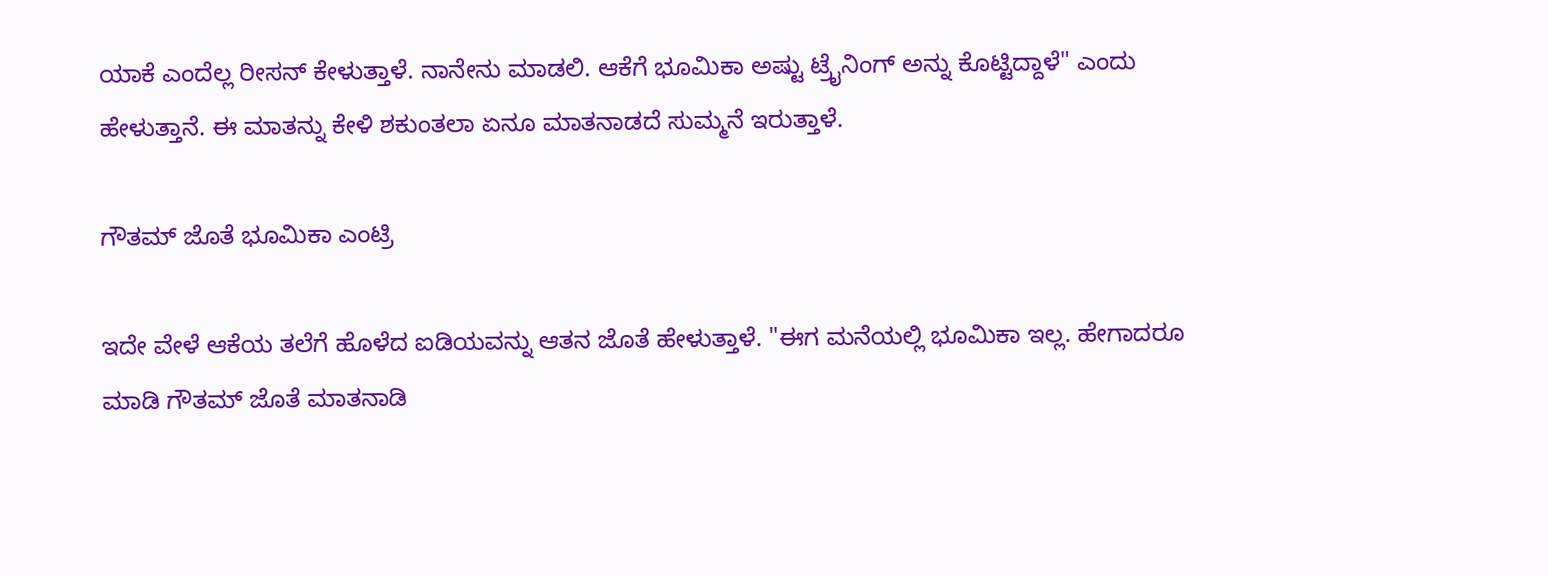ಯಾಕೆ ಎಂದೆಲ್ಲ ರೀಸನ್ ಕೇಳುತ್ತಾಳೆ. ನಾನೇನು ಮಾಡಲಿ. ಆಕೆಗೆ ಭೂಮಿಕಾ ಅಷ್ಟು ಟ್ರೈನಿಂಗ್ ಅನ್ನು ಕೊಟ್ಟಿದ್ದಾಳೆ" ಎಂದು ಹೇಳುತ್ತಾನೆ. ಈ ಮಾತನ್ನು ಕೇಳಿ ಶಕುಂತಲಾ ಏನೂ ಮಾತನಾಡದೆ ಸುಮ್ಮನೆ ಇರುತ್ತಾಳೆ.

ಗೌತಮ್ ಜೊತೆ ಭೂಮಿಕಾ ಎಂಟ್ರಿ

ಇದೇ ವೇಳೆ ಆಕೆಯ ತಲೆಗೆ ಹೊಳೆದ ಐಡಿಯವನ್ನು ಆತನ ಜೊತೆ ಹೇಳುತ್ತಾಳೆ. "ಈಗ ಮನೆಯಲ್ಲಿ ಭೂಮಿಕಾ ಇಲ್ಲ. ಹೇಗಾದರೂ ಮಾಡಿ ಗೌತಮ್ ಜೊತೆ ಮಾತನಾಡಿ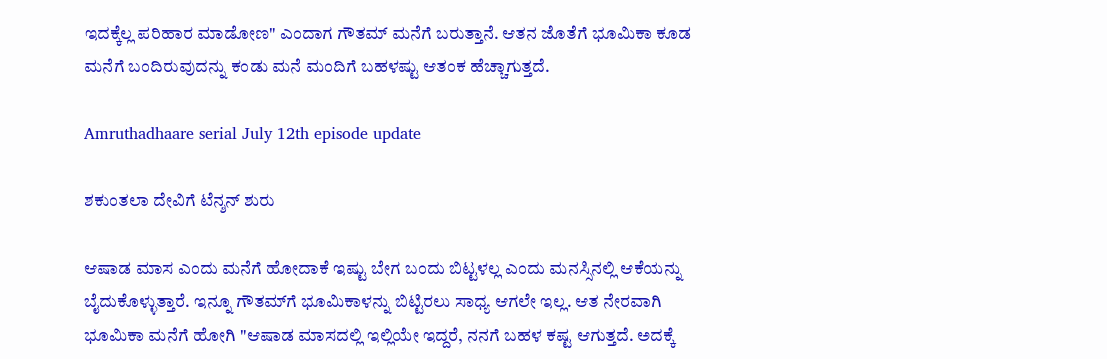ಇದಕ್ಕೆಲ್ಲ ಪರಿಹಾರ ಮಾಡೋಣ" ಎಂದಾಗ ಗೌತಮ್ ಮನೆಗೆ ಬರುತ್ತಾನೆ. ಆತನ ಜೊತೆಗೆ ಭೂಮಿಕಾ ಕೂಡ ಮನೆಗೆ ಬಂದಿರುವುದನ್ನು ಕಂಡು ಮನೆ ಮಂದಿಗೆ ಬಹಳಷ್ಟು ಆತಂಕ ಹೆಚ್ಚಾಗುತ್ತದೆ.

Amruthadhaare serial July 12th episode update

ಶಕುಂತಲಾ ದೇವಿಗೆ ಟೆನ್ಶನ್ ಶುರು

ಆಷಾಡ ಮಾಸ ಎಂದು ಮನೆಗೆ ಹೋದಾಕೆ ಇಷ್ಟು ಬೇಗ ಬಂದು ಬಿಟ್ಟಳಲ್ಲ ಎಂದು ಮನಸ್ಸಿನಲ್ಲಿ ಆಕೆಯನ್ನು ಬೈದುಕೊಳ್ಳುತ್ತಾರೆ. ಇನ್ನೂ ಗೌತಮ್‌ಗೆ ಭೂಮಿಕಾಳನ್ನು ಬಿಟ್ಟಿರಲು ಸಾಧ್ಯ ಆಗಲೇ ಇಲ್ಲ. ಆತ ನೇರವಾಗಿ ಭೂಮಿಕಾ ಮನೆಗೆ ಹೋಗಿ "ಆಷಾಡ ಮಾಸದಲ್ಲಿ ಇಲ್ಲಿಯೇ ಇದ್ದರೆ, ನನಗೆ ಬಹಳ ಕಷ್ಟ ಆಗುತ್ತದೆ. ಅದಕ್ಕೆ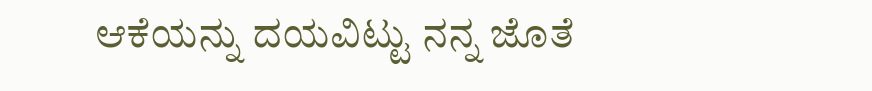ಆಕೆಯನ್ನು ದಯವಿಟ್ಟು ನನ್ನ ಜೊತೆ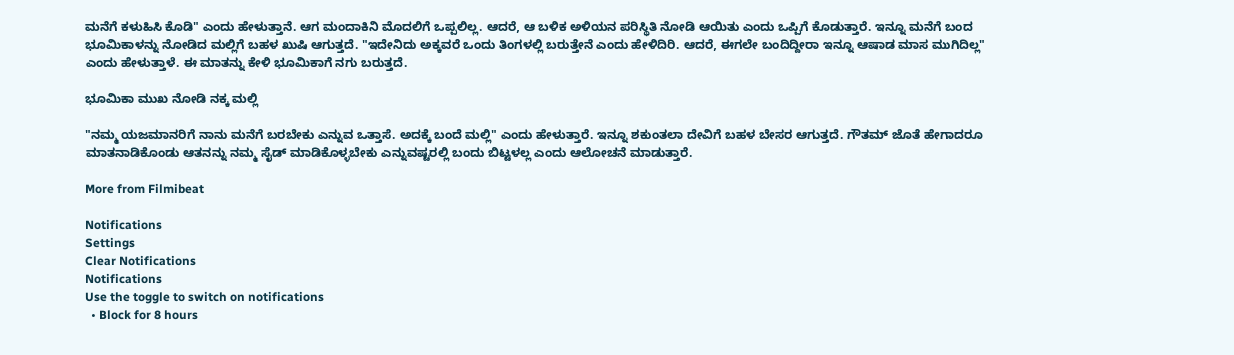ಮನೆಗೆ ಕಳುಹಿಸಿ ಕೊಡಿ" ಎಂದು ಹೇಳುತ್ತಾನೆ. ಆಗ ಮಂದಾಕಿನಿ ಮೊದಲಿಗೆ ಒಪ್ಪಲಿಲ್ಲ. ಆದರೆ, ಆ ಬಳಿಕ ಅಳಿಯನ ಪರಿಸ್ಥಿತಿ ನೋಡಿ ಆಯಿತು ಎಂದು ಒಪ್ಪಿಗೆ ಕೊಡುತ್ತಾರೆ. ಇನ್ನೂ ಮನೆಗೆ ಬಂದ ಭೂಮಿಕಾಳನ್ನು ನೋಡಿದ ಮಲ್ಲಿಗೆ ಬಹಳ ಖುಷಿ ಆಗುತ್ತದೆ. "ಇದೇನಿದು ಅಕ್ಕವರೆ ಒಂದು ತಿಂಗಳಲ್ಲಿ ಬರುತ್ತೇನೆ ಎಂದು ಹೇಳಿದಿರಿ. ಆದರೆ, ಈಗಲೇ ಬಂದಿದ್ದೀರಾ ಇನ್ನೂ ಆಷಾಡ ಮಾಸ ಮುಗಿದಿಲ್ಲ" ಎಂದು ಹೇಳುತ್ತಾಳೆ. ಈ ಮಾತನ್ನು ಕೇಳಿ ಭೂಮಿಕಾಗೆ ನಗು ಬರುತ್ತದೆ.

ಭೂಮಿಕಾ ಮುಖ ನೋಡಿ ನಕ್ಕ ಮಲ್ಲಿ

"ನಮ್ಮ ಯಜಮಾನರಿಗೆ ನಾನು ಮನೆಗೆ ಬರಬೇಕು ಎನ್ನುವ ಒತ್ತಾಸೆ. ಅದಕ್ಕೆ ಬಂದೆ ಮಲ್ಲಿ" ಎಂದು ಹೇಳುತ್ತಾರೆ. ಇನ್ನೂ ಶಕುಂತಲಾ ದೇವಿಗೆ ಬಹಳ ಬೇಸರ ಆಗುತ್ತದೆ. ಗೌತಮ್ ಜೊತೆ ಹೇಗಾದರೂ ಮಾತನಾಡಿಕೊಂಡು ಆತನನ್ನು ನಮ್ಮ ಸೈಡ್ ಮಾಡಿಕೊಳ್ಳಬೇಕು ಎನ್ನುವಷ್ಟರಲ್ಲಿ ಬಂದು ಬಿಟ್ಟಳಲ್ಲ ಎಂದು ಆಲೋಚನೆ ಮಾಡುತ್ತಾರೆ.

More from Filmibeat

Notifications
Settings
Clear Notifications
Notifications
Use the toggle to switch on notifications
  • Block for 8 hours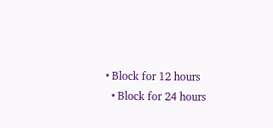• Block for 12 hours
  • Block for 24 hours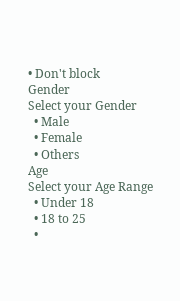• Don't block
Gender
Select your Gender
  • Male
  • Female
  • Others
Age
Select your Age Range
  • Under 18
  • 18 to 25
  •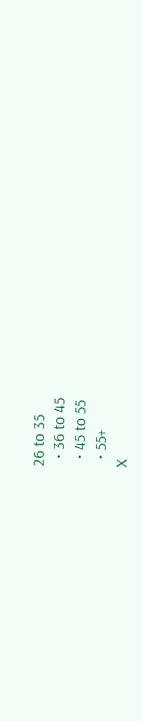26 to 35
  • 36 to 45
  • 45 to 55
  • 55+
X